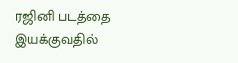ரஜினி படத்தை இயக்குவதில்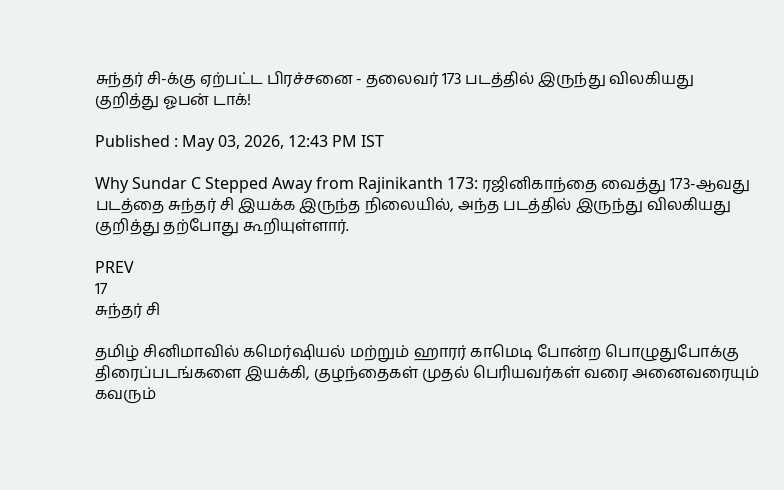சுந்தர் சி-க்கு ஏற்பட்ட பிரச்சனை - தலைவர் 173 படத்தில் இருந்து விலகியது குறித்து ஓபன் டாக்!

Published : May 03, 2026, 12:43 PM IST

Why Sundar C Stepped Away from Rajinikanth 173: ரஜினிகாந்தை வைத்து 173-ஆவது படத்தை சுந்தர் சி இயக்க இருந்த நிலையில், அந்த படத்தில் இருந்து விலகியது குறித்து தற்போது கூறியுள்ளார்.

PREV
17
சுந்தர் சி

தமிழ் சினிமாவில் கமெர்ஷியல் மற்றும் ஹாரர் காமெடி போன்ற பொழுதுபோக்கு திரைப்படங்களை இயக்கி, குழந்தைகள் முதல் பெரியவர்கள் வரை அனைவரையும் கவரும்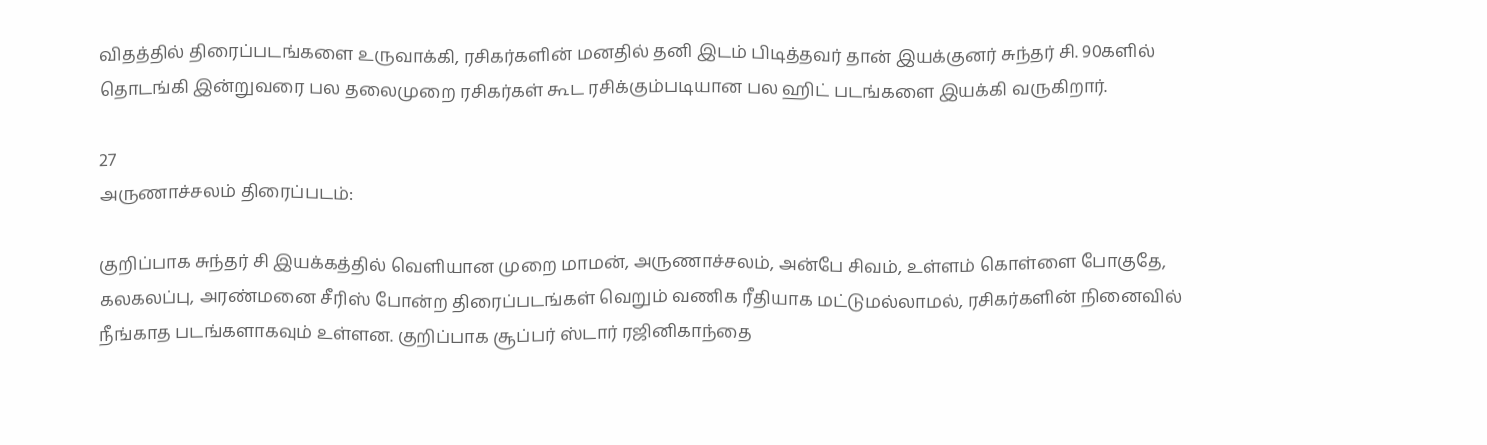விதத்தில் திரைப்படங்களை உருவாக்கி, ரசிகர்களின் மனதில் தனி இடம் பிடித்தவர் தான் இயக்குனர் சுந்தர் சி. 90களில் தொடங்கி இன்றுவரை பல தலைமுறை ரசிகர்கள் கூட ரசிக்கும்படியான பல ஹிட் படங்களை இயக்கி வருகிறார்.

27
அருணாச்சலம் திரைப்படம்:

குறிப்பாக சுந்தர் சி இயக்கத்தில் வெளியான முறை மாமன், அருணாச்சலம், அன்பே சிவம், உள்ளம் கொள்ளை போகுதே, கலகலப்பு, அரண்மனை சீரிஸ் போன்ற திரைப்படங்கள் வெறும் வணிக ரீதியாக மட்டுமல்லாமல், ரசிகர்களின் நினைவில் நீங்காத படங்களாகவும் உள்ளன. குறிப்பாக சூப்பர் ஸ்டார் ரஜினிகாந்தை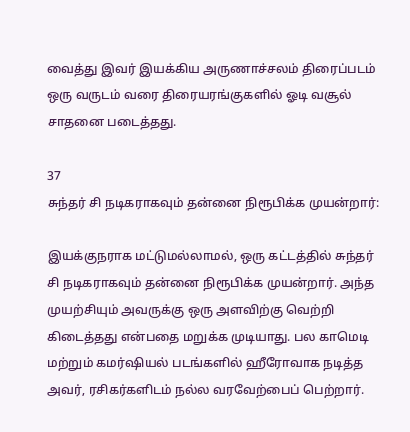வைத்து இவர் இயக்கிய அருணாச்சலம் திரைப்படம் ஒரு வருடம் வரை திரையரங்குகளில் ஓடி வசூல் சாதனை படைத்தது.

37
சுந்தர் சி நடிகராகவும் தன்னை நிரூபிக்க முயன்றார்:

இயக்குநராக மட்டுமல்லாமல், ஒரு கட்டத்தில் சுந்தர் சி நடிகராகவும் தன்னை நிரூபிக்க முயன்றார். அந்த முயற்சியும் அவருக்கு ஒரு அளவிற்கு வெற்றி கிடைத்தது என்பதை மறுக்க முடியாது. பல காமெடி மற்றும் கமர்ஷியல் படங்களில் ஹீரோவாக நடித்த அவர், ரசிகர்களிடம் நல்ல வரவேற்பைப் பெற்றார்.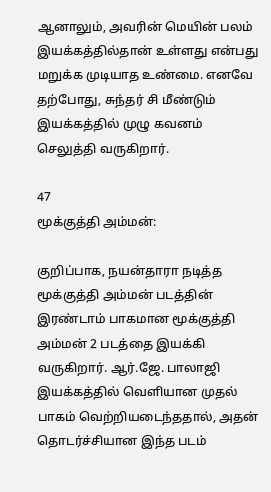ஆனாலும், அவரின் மெயின் பலம் இயக்கத்தில்தான் உள்ளது என்பது மறுக்க முடியாத உண்மை. எனவே தற்போது, சுந்தர் சி மீண்டும் இயக்கத்தில் முழு கவனம் செலுத்தி வருகிறார்.

47
மூக்குத்தி அம்மன்:

குறிப்பாக, நயன்தாரா நடித்த மூக்குத்தி அம்மன் படத்தின் இரண்டாம் பாகமான மூக்குத்தி அம்மன் 2 படத்தை இயக்கி வருகிறார். ஆர்.ஜே. பாலாஜி இயக்கத்தில் வெளியான முதல் பாகம் வெற்றியடைந்ததால், அதன் தொடர்ச்சியான இந்த படம்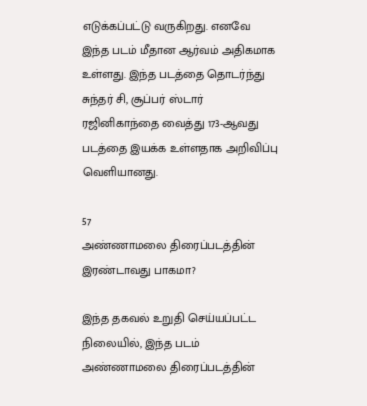எடுக்கப்பட்டு வருகிறது. எனவே இந்த படம் மீதான ஆர்வம் அதிகமாக உள்ளது. இந்த படத்தை தொடர்ந்து சுந்தர் சி, சூப்பர் ஸ்டார் ரஜினிகாந்தை வைத்து 173-ஆவது படத்தை இயக்க உள்ளதாக அறிவிப்பு வெளியானது.

57
அண்ணாமலை திரைப்படத்தின் இரண்டாவது பாகமா?

இந்த தகவல் உறுதி செய்யப்பட்ட நிலையில், இந்த படம் அண்ணாமலை திரைப்படத்தின்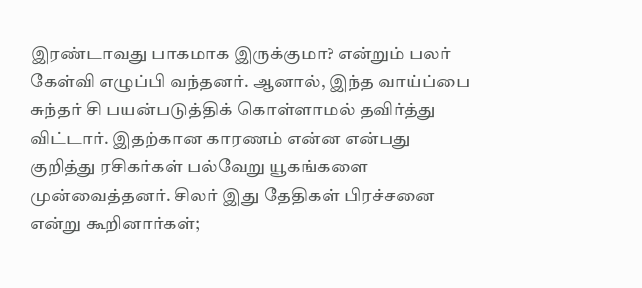இரண்டாவது பாகமாக இருக்குமா? என்றும் பலர் கேள்வி எழுப்பி வந்தனர். ஆனால், இந்த வாய்ப்பை சுந்தர் சி பயன்படுத்திக் கொள்ளாமல் தவிர்த்து விட்டார். இதற்கான காரணம் என்ன என்பது குறித்து ரசிகர்கள் பல்வேறு யூகங்களை முன்வைத்தனர். சிலர் இது தேதிகள் பிரச்சனை என்று கூறினார்கள்;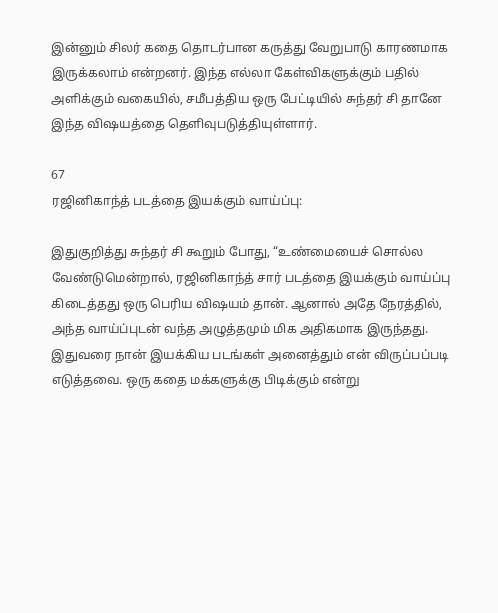இன்னும் சிலர் கதை தொடர்பான கருத்து வேறுபாடு காரணமாக இருக்கலாம் என்றனர். இந்த எல்லா கேள்விகளுக்கும் பதில் அளிக்கும் வகையில், சமீபத்திய ஒரு பேட்டியில் சுந்தர் சி தானே இந்த விஷயத்தை தெளிவுபடுத்தியுள்ளார்.

67
ரஜினிகாந்த் படத்தை இயக்கும் வாய்ப்பு:

இதுகுறித்து சுந்தர் சி கூறும் போது, “உண்மையைச் சொல்ல வேண்டுமென்றால், ரஜினிகாந்த் சார் படத்தை இயக்கும் வாய்ப்பு கிடைத்தது ஒரு பெரிய விஷயம் தான். ஆனால் அதே நேரத்தில், அந்த வாய்ப்புடன் வந்த அழுத்தமும் மிக அதிகமாக இருந்தது. இதுவரை நான் இயக்கிய படங்கள் அனைத்தும் என் விருப்பப்படி எடுத்தவை. ஒரு கதை மக்களுக்கு பிடிக்கும் என்று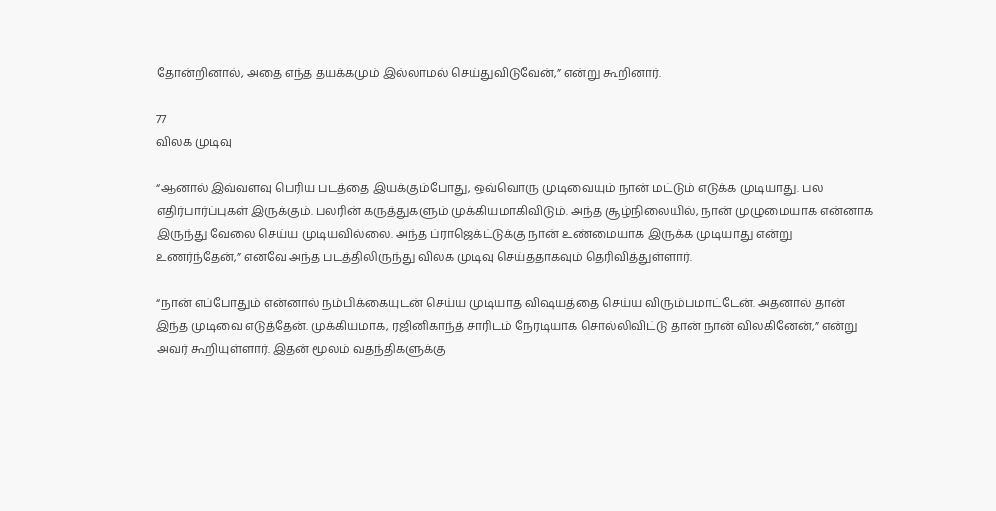தோன்றினால், அதை எந்த தயக்கமும் இல்லாமல் செய்துவிடுவேன்,” என்று கூறினார்.

77
விலக முடிவு

“ஆனால் இவ்வளவு பெரிய படத்தை இயக்கும்போது, ஒவ்வொரு முடிவையும் நான் மட்டும் எடுக்க முடியாது. பல எதிர்பார்ப்புகள் இருக்கும். பலரின் கருத்துகளும் முக்கியமாகிவிடும். அந்த சூழ்நிலையில், நான் முழுமையாக என்னாக இருந்து வேலை செய்ய முடியவில்லை. அந்த ப்ராஜெக்ட்டுக்கு நான் உண்மையாக இருக்க முடியாது என்று உணர்ந்தேன்,” எனவே அந்த படத்திலிருந்து விலக முடிவு செய்ததாகவும் தெரிவித்துள்ளார்.

“நான் எப்போதும் என்னால் நம்பிக்கையுடன் செய்ய முடியாத விஷயத்தை செய்ய விரும்பமாட்டேன். அதனால் தான் இந்த முடிவை எடுத்தேன். முக்கியமாக, ரஜினிகாந்த் சாரிடம் நேரடியாக சொல்லிவிட்டு தான் நான் விலகினேன்,” என்று அவர் கூறியுள்ளார். இதன் மூலம் வதந்திகளுக்கு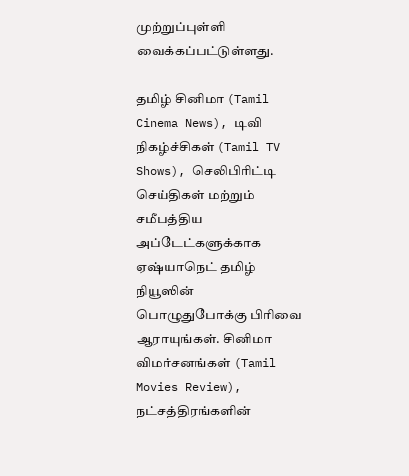முற்றுப்புள்ளி வைக்கப்பட்டுள்ளது.

தமிழ் சினிமா (Tamil Cinema News), டிவி நிகழ்ச்சிகள் (Tamil TV Shows), செலிபிரிட்டி செய்திகள் மற்றும் சமீபத்திய அப்டேட்களுக்காக ஏஷ்யாநெட் தமிழ் நியூஸின் பொழுதுபோக்கு பிரிவை ஆராயுங்கள். சினிமா விமர்சனங்கள் (Tamil Movies Review), நட்சத்திரங்களின்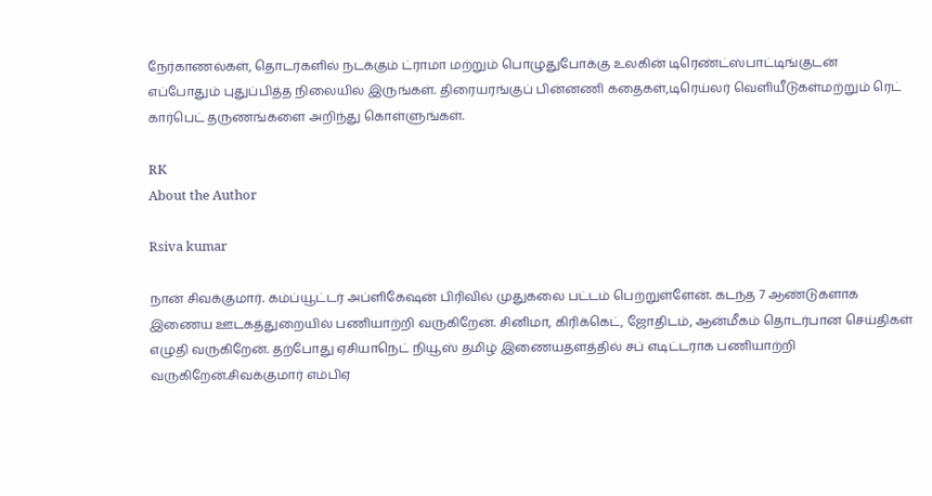நேர்காணல்கள், தொடர்களில் நடக்கும் ட்ராமா மற்றும் பொழுதுபோக்கு உலகின் டிரெண்ட்ஸ்பாட்டிங்குடன் எப்போதும் புதுப்பித்த நிலையில் இருங்கள். திரையரங்குப் பின்னணி கதைகள்,டிரெய்லர் வெளியீடுகள்மற்றும் ரெட் கார்பெட் தருணங்களை அறிந்து கொள்ளுங்கள்.

RK
About the Author

Rsiva kumar

நான் சிவக்குமார். கம்ப்யூட்டர் அப்ளிகேஷன் பிரிவில் முதுகலை பட்டம் பெற்றுள்ளேன். கடந்த 7 ஆண்டுகளாக இணைய ஊடகத்துறையில் பணியாற்றி வருகிறேன். சினிமா, கிரிக்கெட், ஜோதிடம், ஆன்மீகம் தொடர்பான செய்திகள் எழுதி வருகிறேன். தற்போது ஏசியாநெட் நியூஸ் தமிழ் இணையதளத்தில் சப் எடிட்டராக பணியாற்றி வருகிறேன்.சிவக்குமார் எம்பிஏ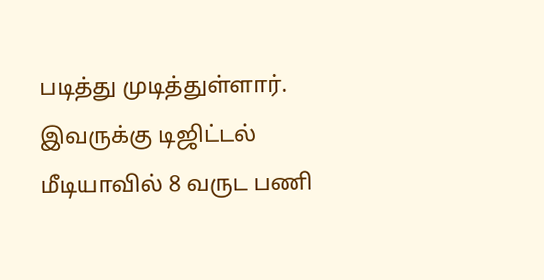படித்து முடித்துள்ளார். இவருக்கு டிஜிட்டல் மீடியாவில் 8 வருட பணி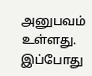அனுபவம் உள்ளது. இப்போது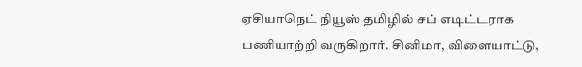ஏசியாநெட் நியூஸ் தமிழில் சப் எடிட்டராக பணியாற்றி வருகிறார். சினிமா, விளையாட்டு,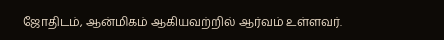ஜோதிடம், ஆன்மிகம் ஆகியவற்றில் ஆர்வம் உள்ளவர்.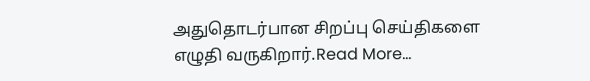அதுதொடர்பான சிறப்பு செய்திகளை எழுதி வருகிறார்.Read More...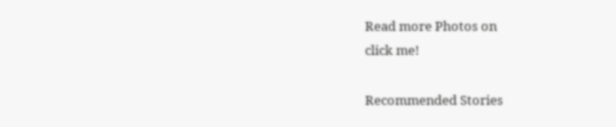Read more Photos on
click me!

Recommended Stories